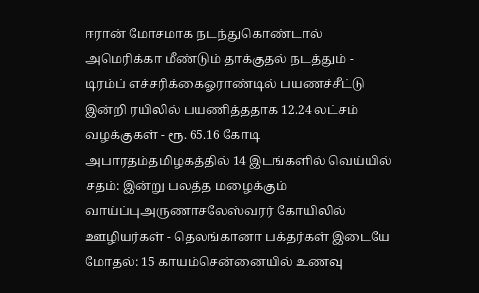ஈரான் மோசமாக நடந்துகொண்டால் அமெரிக்கா மீண்டும் தாக்குதல் நடத்தும் - டிரம்ப் எச்சரிக்கைஓராண்டில் பயணச்சீட்டு இன்றி ரயிலில் பயணித்ததாக 12.24 லட்சம் வழக்குகள் - ரூ. 65.16 கோடி அபாரதம்தமிழகத்தில் 14 இடங்களில் வெய்யில் சதம்: இன்று பலத்த மழைக்கும் வாய்ப்புஅருணாசலேஸ்வரர் கோயிலில் ஊழியர்கள் - தெலங்கானா பக்தர்கள் இடையே மோதல்: 15 காயம்சென்னையில் உணவு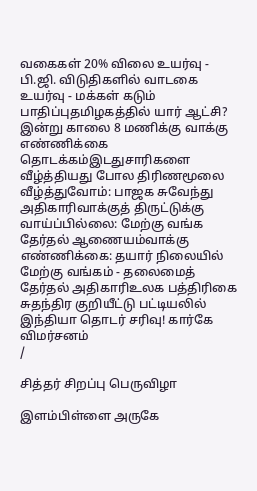வகைகள் 20% விலை உயர்வு - பி.ஜி. விடுதிகளில் வாடகை உயர்வு - மக்கள் கடும் பாதிப்புதமிழகத்தில் யார் ஆட்சி? இன்று காலை 8 மணிக்கு வாக்கு எண்ணிக்கை தொடக்கம்இடதுசாரிகளை வீழ்த்தியது போல திரிணமூலை வீழ்த்துவோம்: பாஜக சுவேந்து அதிகாரிவாக்குத் திருட்டுக்கு வாய்ப்பில்லை: மேற்கு வங்க தேர்தல் ஆணையம்வாக்கு எண்ணிக்கை: தயார் நிலையில் மேற்கு வங்கம் - தலைமைத் தேர்தல் அதிகாரிஉலக பத்திரிகை சுதந்திர குறியீட்டு பட்டியலில் இந்தியா தொடர் சரிவு! கார்கே விமர்சனம்
/

சித்தர் சிறப்பு பெருவிழா

இளம்பிள்ளை அருகே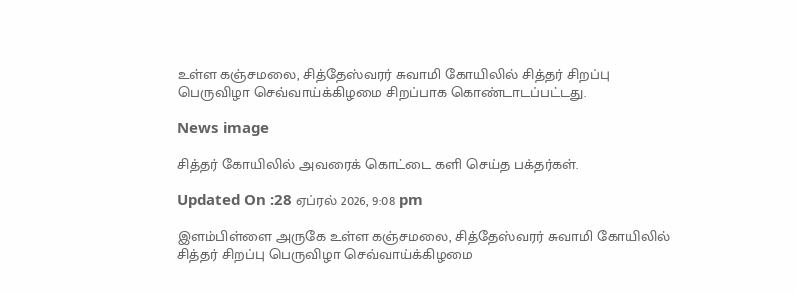உள்ள கஞ்சமலை, சித்தேஸ்வரர் சுவாமி கோயிலில் சித்தர் சிறப்பு பெருவிழா செவ்வாய்க்கிழமை சிறப்பாக கொண்டாடப்பட்டது.

News image

சித்தர் கோயிலில் அவரைக் கொட்டை களி செய்த பக்தர்கள்.

Updated On :28 ஏப்ரல் 2026, 9:08 pm

இளம்பிள்ளை அருகே உள்ள கஞ்சமலை, சித்தேஸ்வரர் சுவாமி கோயிலில் சித்தர் சிறப்பு பெருவிழா செவ்வாய்க்கிழமை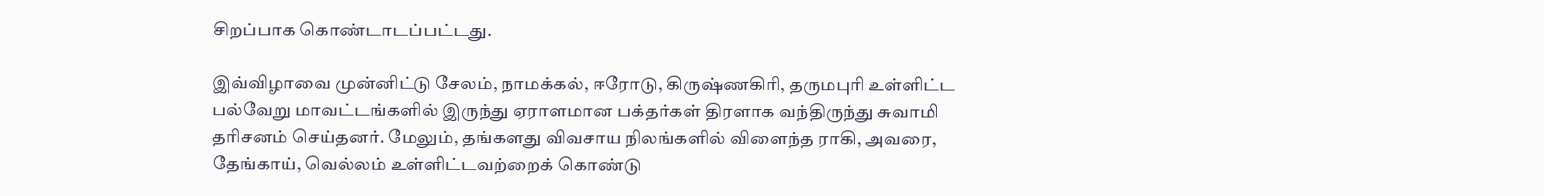சிறப்பாக கொண்டாடப்பட்டது.

இவ்விழாவை முன்னிட்டு சேலம், நாமக்கல், ஈரோடு, கிருஷ்ணகிரி, தருமபுரி உள்ளிட்ட பல்வேறு மாவட்டங்களில் இருந்து ஏராளமான பக்தர்கள் திரளாக வந்திருந்து சுவாமி தரிசனம் செய்தனர். மேலும், தங்களது விவசாய நிலங்களில் விளைந்த ராகி, அவரை, தேங்காய், வெல்லம் உள்ளிட்டவற்றைக் கொண்டு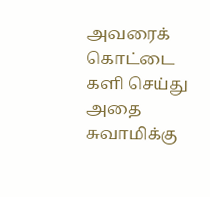அவரைக் கொட்டை களி செய்து அதை சுவாமிக்கு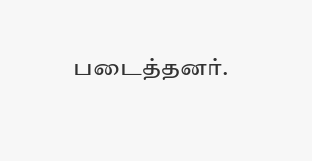படைத்தனர்.